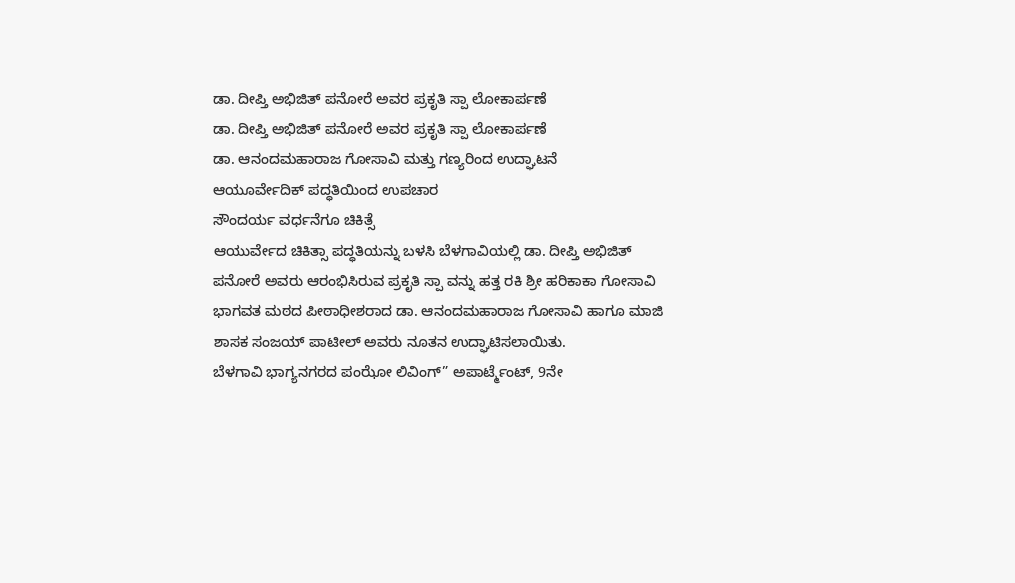ಡಾ. ದೀಪ್ತಿ ಅಭಿಜಿತ್ ಪನೋರೆ ಅವರ ಪ್ರಕೃತಿ ಸ್ಪಾ ಲೋಕಾರ್ಪಣೆ
ಡಾ. ದೀಪ್ತಿ ಅಭಿಜಿತ್ ಪನೋರೆ ಅವರ ಪ್ರಕೃತಿ ಸ್ಪಾ ಲೋಕಾರ್ಪಣೆ
ಡಾ. ಆನಂದಮಹಾರಾಜ ಗೋಸಾವಿ ಮತ್ತು ಗಣ್ಯರಿಂದ ಉದ್ಘಾಟನೆ
ಆಯೂರ್ವೇದಿಕ್ ಪದ್ಧತಿಯಿಂದ ಉಪಚಾರ
ಸೌಂದರ್ಯ ವರ್ಧನೆಗೂ ಚಿಕಿತ್ಸೆ
ಆಯುರ್ವೇದ ಚಿಕಿತ್ಸಾ ಪದ್ಧತಿಯನ್ನು ಬಳಸಿ ಬೆಳಗಾವಿಯಲ್ಲಿ ಡಾ. ದೀಪ್ತಿ ಅಭಿಜಿತ್ ಪನೋರೆ ಅವರು ಆರಂಭಿಸಿರುವ ಪ್ರಕೃತಿ ಸ್ಪಾ ವನ್ನು ಹತ್ತ ರಕಿ ಶ್ರೀ ಹರಿಕಾಕಾ ಗೋಸಾವಿ ಭಾಗವತ ಮಠದ ಪೀಠಾಧೀಶರಾದ ಡಾ. ಆನಂದಮಹಾರಾಜ ಗೋಸಾವಿ ಹಾಗೂ ಮಾಜಿ ಶಾಸಕ ಸಂಜಯ್ ಪಾಟೀಲ್ ಅವರು ನೂತನ ಉದ್ಘಾಟಿಸಲಾಯಿತು.
ಬೆಳಗಾವಿ ಭಾಗ್ಯನಗರದ ಪಂಝೋ ಲಿವಿಂಗ್” ಅಪಾರ್ಟ್ಮೆಂಟ್, 9ನೇ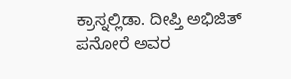ಕ್ರಾಸ್ನಲ್ಲಿಡಾ. ದೀಪ್ತಿ ಅಭಿಜಿತ್ ಪನೋರೆ ಅವರ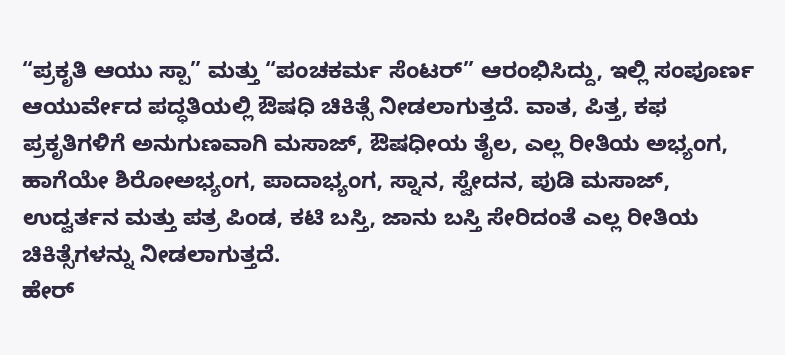“ಪ್ರಕೃತಿ ಆಯು ಸ್ಪಾ” ಮತ್ತು “ಪಂಚಕರ್ಮ ಸೆಂಟರ್” ಆರಂಭಿಸಿದ್ದು, ಇಲ್ಲಿ ಸಂಪೂರ್ಣ ಆಯುರ್ವೇದ ಪದ್ಧತಿಯಲ್ಲಿ ಔಷಧಿ ಚಿಕಿತ್ಸೆ ನೀಡಲಾಗುತ್ತದೆ. ವಾತ, ಪಿತ್ತ, ಕಫ ಪ್ರಕೃತಿಗಳಿಗೆ ಅನುಗುಣವಾಗಿ ಮಸಾಜ್, ಔಷಧೀಯ ತೈಲ, ಎಲ್ಲ ರೀತಿಯ ಅಭ್ಯಂಗ, ಹಾಗೆಯೇ ಶಿರೋಅಭ್ಯಂಗ, ಪಾದಾಭ್ಯಂಗ, ಸ್ನಾನ, ಸ್ವೇದನ, ಪುಡಿ ಮಸಾಜ್, ಉದ್ವರ್ತನ ಮತ್ತು ಪತ್ರ ಪಿಂಡ, ಕಟಿ ಬಸ್ತಿ, ಜಾನು ಬಸ್ತಿ ಸೇರಿದಂತೆ ಎಲ್ಲ ರೀತಿಯ ಚಿಕಿತ್ಸೆಗಳನ್ನು ನೀಡಲಾಗುತ್ತದೆ.
ಹೇರ್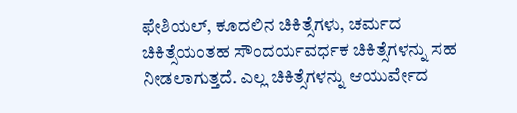ಫೇಶಿಯಲ್, ಕೂದಲಿನ ಚಿಕಿತ್ಸೆಗಳು, ಚರ್ಮದ ಚಿಕಿತ್ಸೆಯಂತಹ ಸೌಂದರ್ಯವರ್ಧಕ ಚಿಕಿತ್ಸೆಗಳನ್ನು ಸಹ ನೀಡಲಾಗುತ್ತದೆ. ಎಲ್ಲ ಚಿಕಿತ್ಸೆಗಳನ್ನು ಆಯುರ್ವೇದ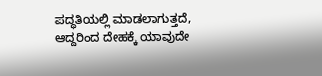ಪದ್ಧತಿಯಲ್ಲಿ ಮಾಡಲಾಗುತ್ತದೆ, ಆದ್ದರಿಂದ ದೇಹಕ್ಕೆ ಯಾವುದೇ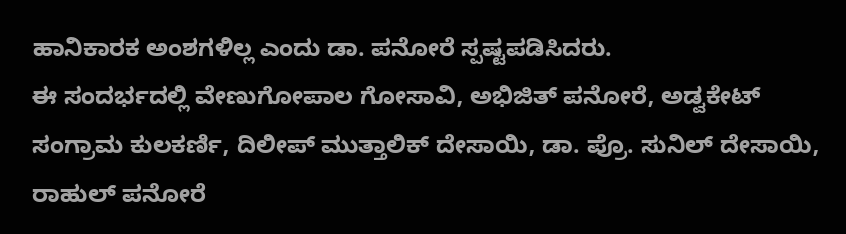ಹಾನಿಕಾರಕ ಅಂಶಗಳಿಲ್ಲ ಎಂದು ಡಾ. ಪನೋರೆ ಸ್ಪಷ್ಟಪಡಿಸಿದರು.
ಈ ಸಂದರ್ಭದಲ್ಲಿ ವೇಣುಗೋಪಾಲ ಗೋಸಾವಿ, ಅಭಿಜಿತ್ ಪನೋರೆ, ಅಡ್ವಕೇಟ್ ಸಂಗ್ರಾಮ ಕುಲಕರ್ಣಿ, ದಿಲೀಪ್ ಮುತ್ತಾಲಿಕ್ ದೇಸಾಯಿ, ಡಾ. ಪ್ರೊ. ಸುನಿಲ್ ದೇಸಾಯಿ, ರಾಹುಲ್ ಪನೋರೆ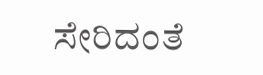ಸೇರಿದಂತೆ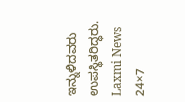ಇನ್ನುಳಿದವರು ಉಪಸ್ಥಿತರಿದ್ಧರು.
Laxmi News 24×7